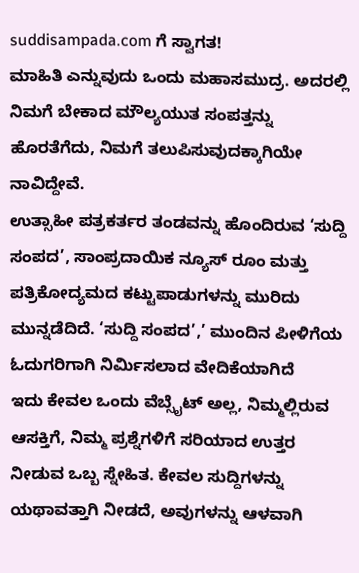suddisampada.com ಗೆ ಸ್ವಾಗತ!
ಮಾಹಿತಿ ಎನ್ನುವುದು ಒಂದು ಮಹಾಸಮುದ್ರ. ಅದರಲ್ಲಿ ನಿಮಗೆ ಬೇಕಾದ ಮೌಲ್ಯಯುತ ಸಂಪತ್ತನ್ನು ಹೊರತೆಗೆದು, ನಿಮಗೆ ತಲುಪಿಸುವುದಕ್ಕಾಗಿಯೇ ನಾವಿದ್ದೇವೆ.
ಉತ್ಸಾಹೀ ಪತ್ರಕರ್ತರ ತಂಡವನ್ನು ಹೊಂದಿರುವ ‘ಸುದ್ದಿ ಸಂಪದ’, ಸಾಂಪ್ರದಾಯಿಕ ನ್ಯೂಸ್ ರೂಂ ಮತ್ತು ಪತ್ರಿಕೋದ್ಯಮದ ಕಟ್ಟುಪಾಡುಗಳನ್ನು ಮುರಿದು ಮುನ್ನಡೆದಿದೆ. ‘ಸುದ್ದಿ ಸಂಪದ’,’ ಮುಂದಿನ ಪೀಳಿಗೆಯ ಓದುಗರಿಗಾಗಿ ನಿರ್ಮಿಸಲಾದ ವೇದಿಕೆಯಾಗಿದೆ
ಇದು ಕೇವಲ ಒಂದು ವೆಬ್ಸೈಟ್ ಅಲ್ಲ, ನಿಮ್ಮಲ್ಲಿರುವ ಆಸಕ್ತಿಗೆ, ನಿಮ್ಮ ಪ್ರಶ್ನೆಗಳಿಗೆ ಸರಿಯಾದ ಉತ್ತರ ನೀಡುವ ಒಬ್ಬ ಸ್ನೇಹಿತ. ಕೇವಲ ಸುದ್ದಿಗಳನ್ನು ಯಥಾವತ್ತಾಗಿ ನೀಡದೆ, ಅವುಗಳನ್ನು ಆಳವಾಗಿ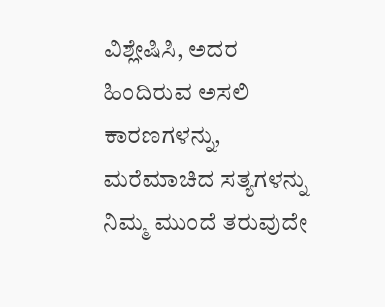ವಿಶ್ಲೇಷಿಸಿ, ಅದರ ಹಿಂದಿರುವ ಅಸಲಿ ಕಾರಣಗಳನ್ನು, ಮರೆಮಾಚಿದ ಸತ್ಯಗಳನ್ನು ನಿಮ್ಮ ಮುಂದೆ ತರುವುದೇ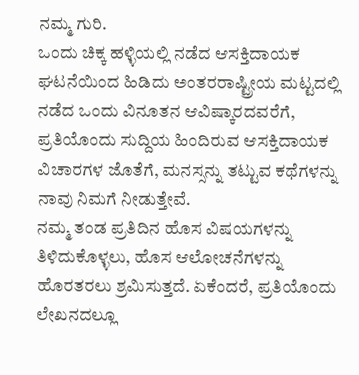ನಮ್ಮ ಗುರಿ.
ಒಂದು ಚಿಕ್ಕ ಹಳ್ಳಿಯಲ್ಲಿ ನಡೆದ ಆಸಕ್ತಿದಾಯಕ ಘಟನೆಯಿಂದ ಹಿಡಿದು ಅಂತರರಾಷ್ಟ್ರೀಯ ಮಟ್ಟದಲ್ಲಿ ನಡೆದ ಒಂದು ವಿನೂತನ ಆವಿಷ್ಕಾರದವರೆಗೆ, ಪ್ರತಿಯೊಂದು ಸುದ್ದಿಯ ಹಿಂದಿರುವ ಆಸಕ್ತಿದಾಯಕ ವಿಚಾರಗಳ ಜೊತೆಗೆ, ಮನಸ್ಸನ್ನು ತಟ್ಟುವ ಕಥೆಗಳನ್ನು ನಾವು ನಿಮಗೆ ನೀಡುತ್ತೇವೆ.
ನಮ್ಮ ತಂಡ ಪ್ರತಿದಿನ ಹೊಸ ವಿಷಯಗಳನ್ನು ತಿಳಿದುಕೊಳ್ಳಲು, ಹೊಸ ಆಲೋಚನೆಗಳನ್ನು ಹೊರತರಲು ಶ್ರಮಿಸುತ್ತದೆ. ಏಕೆಂದರೆ, ಪ್ರತಿಯೊಂದು ಲೇಖನದಲ್ಲೂ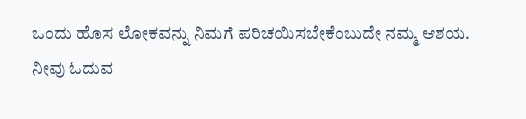ಒಂದು ಹೊಸ ಲೋಕವನ್ನು ನಿಮಗೆ ಪರಿಚಯಿಸಬೇಕೆಂಬುದೇ ನಮ್ಮ ಆಶಯ.
ನೀವು ಓದುವ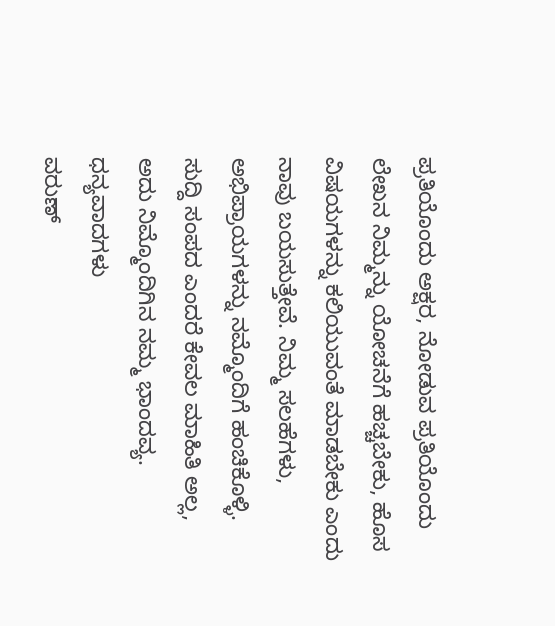ಪ್ರತಿಯೊಂದು ಅಕ್ಷರ, ನೋಡುವ ಪ್ರತಿಯೊಂದು ಲೇಖನ ನಿಮ್ಮನ್ನು ಯೋಚನೆಗೆ ಹಚ್ಚಬೇಕು, ಹೊಸ ವಿಷಯಗಳನ್ನು ಕಲಿಯುವಂತೆ ಮಾಡಬೇಕು ಎಂದು ನಾವು ಬಯಸುತ್ತೇವೆ. ನಿಮ್ಮ ಸಲಹೆಗಳು, ಅಭಿಪ್ರಾಯಗಳನ್ನು ನಮ್ಮೊಂದಿಗೆ ಹಂಚಿಕೊಳ್ಳಿ.
ಸುದ್ದಿ ಸಂಪದ ಎಂದರೆ ಕೇವಲ ಮಾಹಿತಿ ಅಲ್ಲ, ಅದು ನಿಮ್ಮೊಂದಿಗಿನ ನಮ್ಮ ಭಾಂದವ್ಯ.
ಧನ್ಯವಾದಗಳು
ವರುಣ್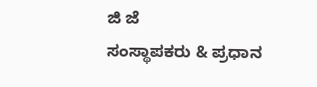ಜಿ ಜೆ
ಸಂಸ್ಥಾಪಕರು & ಪ್ರಧಾನ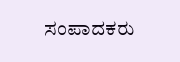ಸಂಪಾದಕರು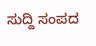ಸುದ್ದಿ ಸಂಪದ